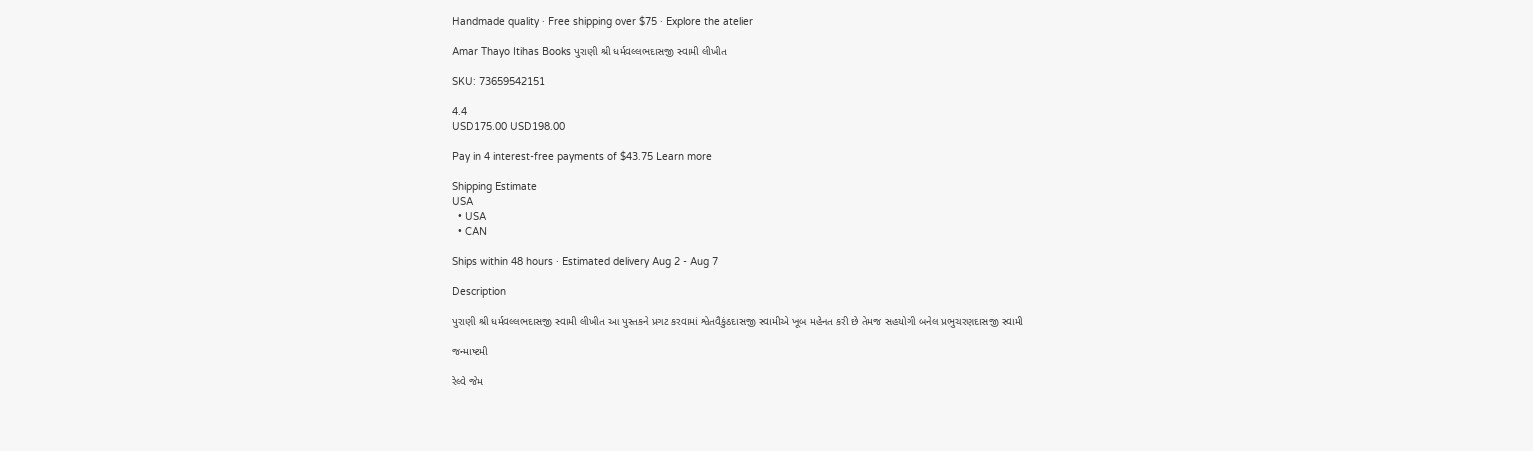Handmade quality · Free shipping over $75 · Explore the atelier

Amar Thayo Itihas Books પુરાણી શ્રી ધર્મવલ્લભદાસજી સ્વામી લીખીત

SKU: 73659542151

4.4
USD175.00 USD198.00

Pay in 4 interest-free payments of $43.75 Learn more

Shipping Estimate
USA
  • USA
  • CAN

Ships within 48 hours · Estimated delivery Aug 2 - Aug 7

Description

પુરાણી શ્રી ધર્મવલ્લભદાસજી સ્વામી લીખીત આ પુસ્તકને પ્રગટ કરવામાં શ્વેતવૈકુંઠદાસજી સ્વામીએ ખૂબ મહેનત કરી છે તેમજ સહયોગી બનેલ પ્રભુચરણદાસજી સ્વામી

જન્માષ્ટમી

રેલ્વે જેમ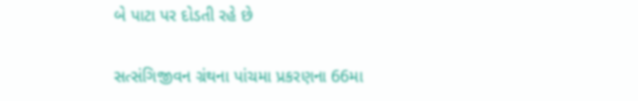બે પાટા પર દોડતી રહે છે

સત્સંગિજીવન ગ્રંથના પાંચમા પ્રકરણના 66મા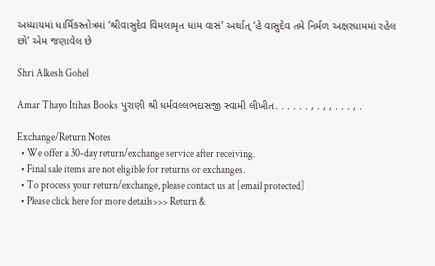અધ્યાયમાં ધાર્મિકસ્તોત્રમાં ‘શ્રીવાસુદેવ વિમલામૃત ધામ વાસં’ અર્થાત્ ‘હે વાસુદેવ તમે નિર્મળ અક્ષરધામમાં રહેલ છો’ એમ જણાવેલ છે

Shri Alkesh Gohel

Amar Thayo Itihas Books પુરાણી શ્રી ધર્મવલ્લભદાસજી સ્વામી લીખીત. . . . . . , . , , . . . , .

Exchange/Return Notes
  • We offer a 30-day return/exchange service after receiving.
  • Final sale items are not eligible for returns or exchanges.
  • To process your return/exchange, please contact us at [email protected]
  • Please click here for more details>>> Return &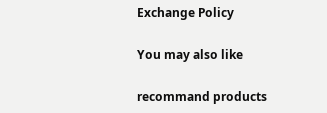Exchange Policy

You may also like

recommand products